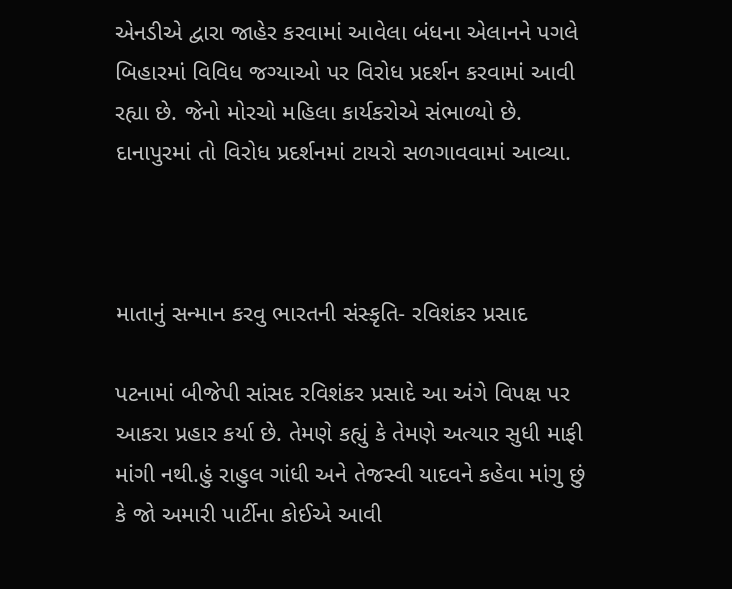એનડીએ દ્વારા જાહેર કરવામાં આવેલા બંધના એલાનને પગલે બિહારમાં વિવિધ જગ્યાઓ પર વિરોધ પ્રદર્શન કરવામાં આવી રહ્યા છે. જેનો મોરચો મહિલા કાર્યકરોએ સંભાળ્યો છે. દાનાપુરમાં તો વિરોધ પ્રદર્શનમાં ટાયરો સળગાવવામાં આવ્યા.



માતાનું સન્માન કરવુ ભારતની સંસ્કૃતિ- રવિશંકર પ્રસાદ

પટનામાં બીજેપી સાંસદ રવિશંકર પ્રસાદે આ અંગે વિપક્ષ પર આકરા પ્રહાર કર્યા છે. તેમણે કહ્યું કે તેમણે અત્યાર સુધી માફી માંગી નથી.હું રાહુલ ગાંધી અને તેજસ્વી યાદવને કહેવા માંગુ છું કે જો અમારી પાર્ટીના કોઈએ આવી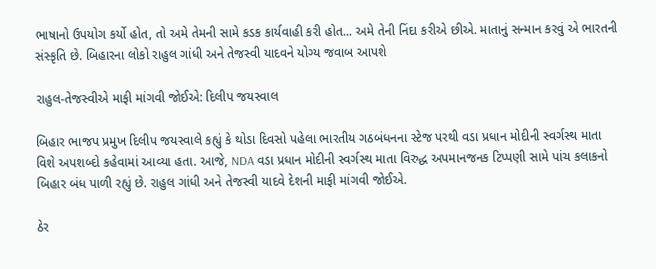ભાષાનો ઉપયોગ કર્યો હોત, તો અમે તેમની સામે કડક કાર્યવાહી કરી હોત... અમે તેની નિંદા કરીએ છીએ. માતાનું સન્માન કરવું એ ભારતની સંસ્કૃતિ છે. બિહારના લોકો રાહુલ ગાંધી અને તેજસ્વી યાદવને યોગ્ય જવાબ આપશે

રાહુલ-તેજસ્વીએ માફી માંગવી જોઈએ: દિલીપ જયસ્વાલ

બિહાર ભાજપ પ્રમુખ દિલીપ જયસ્વાલે કહ્યું કે થોડા દિવસો પહેલા ભારતીય ગઠબંધનના સ્ટેજ પરથી વડા પ્રધાન મોદીની સ્વર્ગસ્થ માતા વિશે અપશબ્દો કહેવામાં આવ્યા હતા. આજે, NDA વડા પ્રધાન મોદીની સ્વર્ગસ્થ માતા વિરુદ્ધ અપમાનજનક ટિપ્પણી સામે પાંચ કલાકનો બિહાર બંધ પાળી રહ્યું છે. રાહુલ ગાંધી અને તેજસ્વી યાદવે દેશની માફી માંગવી જોઈએ.

ઠેર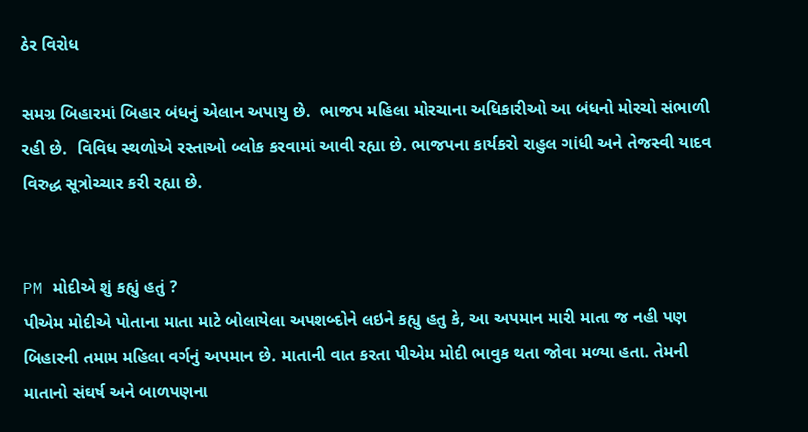ઠેર વિરોધ

સમગ્ર બિહારમાં બિહાર બંધનું એલાન અપાયુ છે.  ભાજપ મહિલા મોરચાના અધિકારીઓ આ બંધનો મોરચો સંભાળી રહી છે.  વિવિધ સ્થળોએ રસ્તાઓ બ્લોક કરવામાં આવી રહ્યા છે. ભાજપના કાર્યકરો રાહુલ ગાંધી અને તેજસ્વી યાદવ વિરુદ્ધ સૂત્રોચ્ચાર કરી રહ્યા છે.


PM મોદીએ શું કહ્યું હતું ?
પીએમ મોદીએ પોતાના માતા માટે બોલાયેલા અપશબ્દોને લઇને કહ્યુ હતુ કે, આ અપમાન મારી માતા જ નહી પણ બિહારની તમામ મહિલા વર્ગનું અપમાન છે. માતાની વાત કરતા પીએમ મોદી ભાવુક થતા જોવા મળ્યા હતા. તેમની માતાનો સંઘર્ષ અને બાળપણના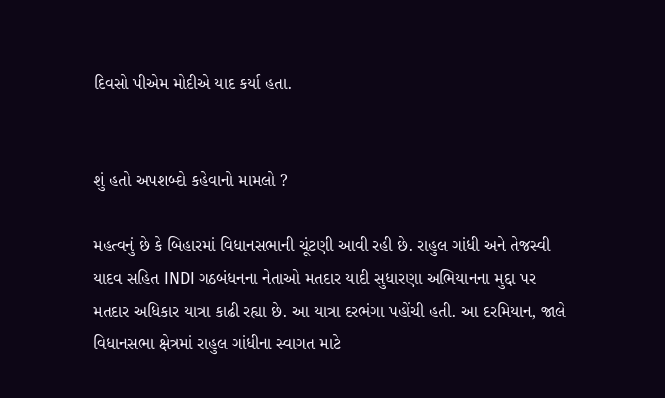દિવસો પીએમ મોદીએ યાદ કર્યા હતા.


શું હતો અપશબ્દો કહેવાનો મામલો ?

મહત્વનું છે કે બિહારમાં વિધાનસભાની ચૂંટણી આવી રહી છે. રાહુલ ગાંધી અને તેજસ્વી યાદવ સહિત INDI ગઠબંધનના નેતાઓ મતદાર યાદી સુધારણા અભિયાનના મુદ્દા પર મતદાર અધિકાર યાત્રા કાઢી રહ્યા છે. આ યાત્રા દરભંગા પહોંચી હતી. આ દરમિયાન, જાલે વિધાનસભા ક્ષેત્રમાં રાહુલ ગાંધીના સ્વાગત માટે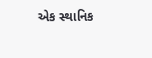એક સ્થાનિક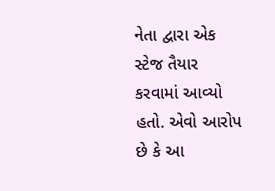નેતા દ્વારા એક સ્ટેજ તૈયાર કરવામાં આવ્યો હતો. એવો આરોપ છે કે આ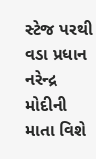સ્ટેજ પરથી વડા પ્રધાન નરેન્દ્ર મોદીની માતા વિશે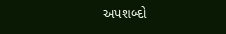અપશબ્દો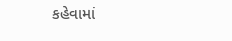કહેવામાં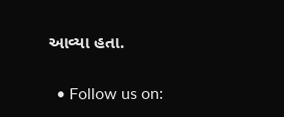આવ્યા હતા.

  • Follow us on: